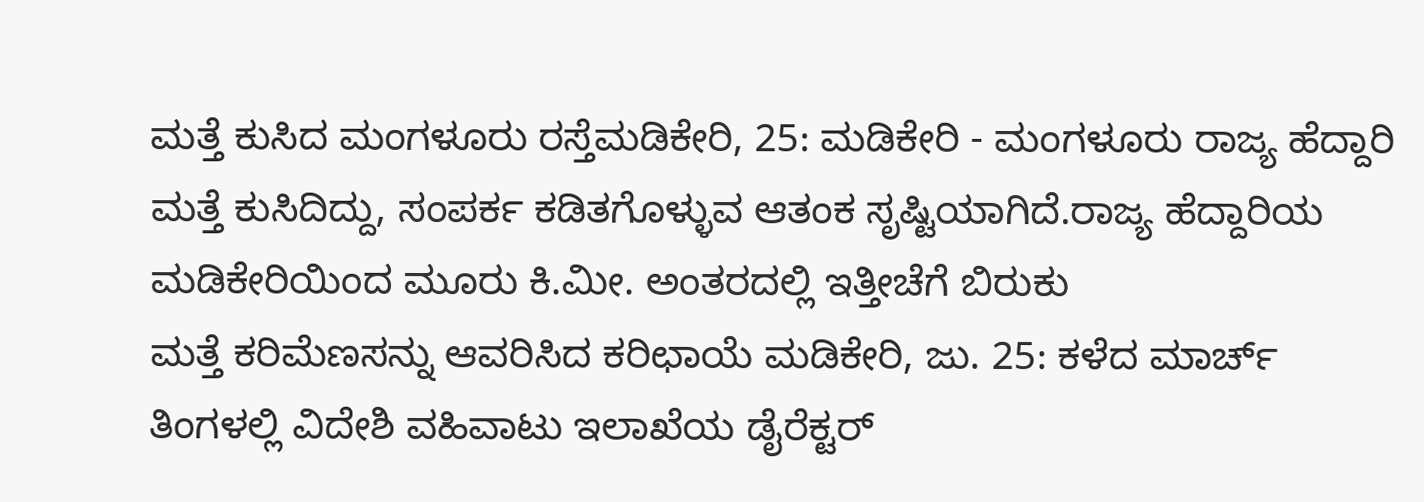ಮತ್ತೆ ಕುಸಿದ ಮಂಗಳೂರು ರಸ್ತೆಮಡಿಕೇರಿ, 25: ಮಡಿಕೇರಿ - ಮಂಗಳೂರು ರಾಜ್ಯ ಹೆದ್ದಾರಿ ಮತ್ತೆ ಕುಸಿದಿದ್ದು, ಸಂಪರ್ಕ ಕಡಿತಗೊಳ್ಳುವ ಆತಂಕ ಸೃಷ್ಟಿಯಾಗಿದೆ.ರಾಜ್ಯ ಹೆದ್ದಾರಿಯ ಮಡಿಕೇರಿಯಿಂದ ಮೂರು ಕಿ.ಮೀ. ಅಂತರದಲ್ಲಿ ಇತ್ತೀಚೆಗೆ ಬಿರುಕು
ಮತ್ತೆ ಕರಿಮೆಣಸನ್ನು ಆವರಿಸಿದ ಕರಿಛಾಯೆ ಮಡಿಕೇರಿ, ಜು. 25: ಕಳೆದ ಮಾರ್ಚ್ ತಿಂಗಳಲ್ಲಿ ವಿದೇಶಿ ವಹಿವಾಟು ಇಲಾಖೆಯ ಡೈರೆಕ್ಟರ್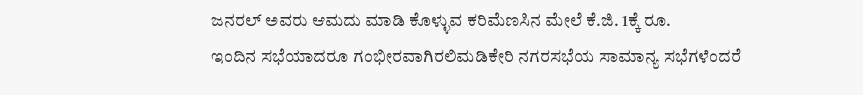ಜನರಲ್ ಅವರು ಆಮದು ಮಾಡಿ ಕೊಳ್ಳುವ ಕರಿಮೆಣಸಿನ ಮೇಲೆ ಕೆ.ಜಿ. 1ಕ್ಕೆ ರೂ.
ಇಂದಿನ ಸಭೆಯಾದರೂ ಗಂಭೀರವಾಗಿರಲಿಮಡಿಕೇರಿ ನಗರಸಭೆಯ ಸಾಮಾನ್ಯ ಸಭೆಗಳೆಂದರೆ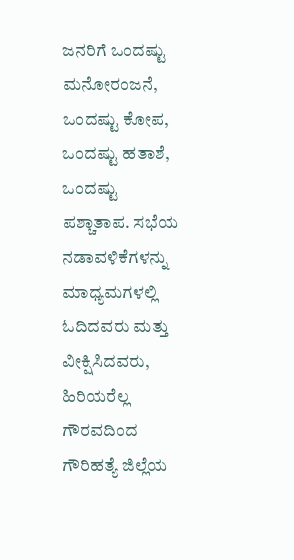ಜನರಿಗೆ ಒಂದಷ್ಟು ಮನೋರಂಜನೆ, ಒಂದಷ್ಟು ಕೋಪ, ಒಂದಷ್ಟು ಹತಾಶೆ, ಒಂದಷ್ಟು ಪಶ್ಚಾತಾಪ. ಸಭೆಯ ನಡಾವಳಿಕೆಗಳನ್ನು ಮಾಧ್ಯಮಗಳಲ್ಲಿ ಓದಿದವರು ಮತ್ತು ವೀಕ್ಷಿಸಿದವರು, ಹಿರಿಯರೆಲ್ಲ ಗೌರವದಿಂದ
ಗೌರಿಹತ್ಯೆ ಜಿಲ್ಲೆಯ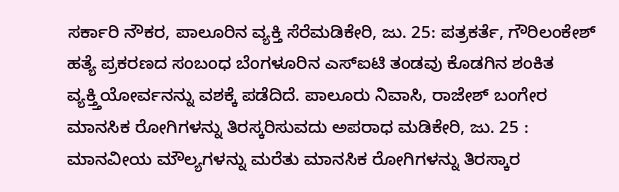ಸರ್ಕಾರಿ ನೌಕರ, ಪಾಲೂರಿನ ವ್ಯಕ್ತಿ ಸೆರೆಮಡಿಕೇರಿ, ಜು. 25: ಪತ್ರಕರ್ತೆ, ಗೌರಿಲಂಕೇಶ್ ಹತ್ಯೆ ಪ್ರಕರಣದ ಸಂಬಂಧ ಬೆಂಗಳೂರಿನ ಎಸ್‍ಐಟಿ ತಂಡವು ಕೊಡಗಿನ ಶಂಕಿತ ವ್ಯಕ್ತ್ತಿಯೋರ್ವನನ್ನು ವಶಕ್ಕೆ ಪಡೆದಿದೆ. ಪಾಲೂರು ನಿವಾಸಿ, ರಾಜೇಶ್ ಬಂಗೇರ
ಮಾನಸಿಕ ರೋಗಿಗಳನ್ನು ತಿರಸ್ಕರಿಸುವದು ಅಪರಾಧ ಮಡಿಕೇರಿ, ಜು. 25 : ಮಾನವೀಯ ಮೌಲ್ಯಗಳನ್ನು ಮರೆತು ಮಾನಸಿಕ ರೋಗಿಗಳನ್ನು ತಿರಸ್ಕಾರ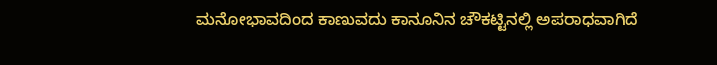ಮನೋಭಾವದಿಂದ ಕಾಣುವದು ಕಾನೂನಿನ ಚೌಕಟ್ಟಿನಲ್ಲಿ ಅಪರಾಧವಾಗಿದೆ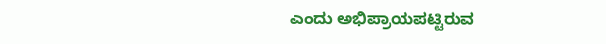ಎಂದು ಅಭಿಪ್ರಾಯಪಟ್ಟಿರುವ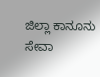ಜಿಲ್ಲಾ ಕಾನೂನು ಸೇವಾ